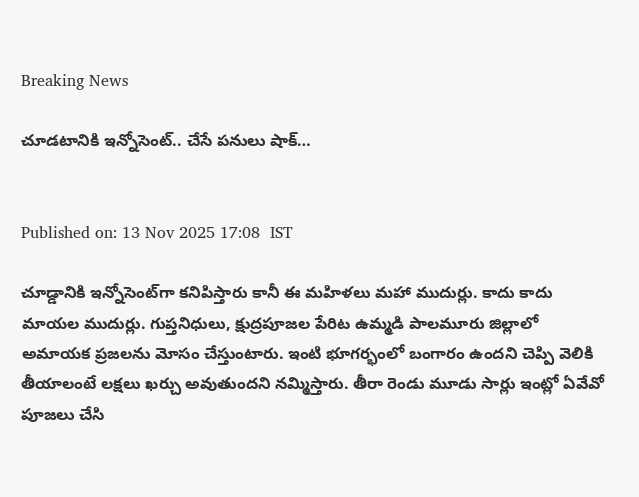Breaking News

చూడటానికి ఇన్నోసెంట్.. చేసే పనులు షాక్…


Published on: 13 Nov 2025 17:08  IST

చూడ్డానికి ఇన్నోసెంట్‌గా కనిపిస్తారు కానీ ఈ మహిళలు మహా ముదుర్లు. కాదు కాదు మాయల ముదుర్లు. గుప్తనిధులు, క్షుద్రపూజల పేరిట ఉమ్మడి పాలమూరు జిల్లాలో అమాయక ప్రజలను మోసం చేస్తుంటారు. ఇంటి భూగర్భంలో బంగారం ఉందని చెప్పి వెలికి తీయాలంటే లక్షలు ఖర్చు అవుతుందని నమ్మిస్తారు. తీరా రెండు మూడు సార్లు ఇంట్లో ఏవేవో పూజలు చేసి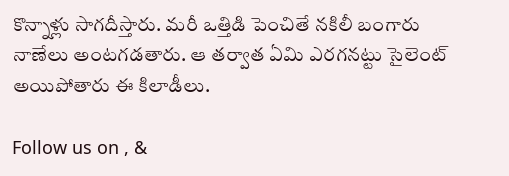కొన్నాళ్లు సాగదీస్తారు. మరీ ఒత్తిడి పెంచితే నకిలీ బంగారు నాణేలు అంటగడతారు. ఆ తర్వాత ఏమి ఎరగనట్టు సైలెంట్ అయిపోతారు ఈ కిలాడీలు.

Follow us on , &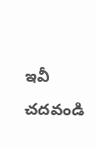ఇవీ చదవండి